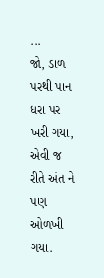...
જો, ડાળ પરથી પાન ધરા પર ખરી ગયા,
એવી જ રીતે અંત ને પણ ઓળખી ગયા.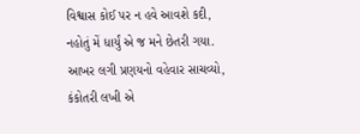વિશ્વાસ કોઈ પર ન હવે આવશે કદી,
નહોતું મેં ધાર્યું એ જ મને છેતરી ગયા.
આખર લગી પ્રણયનો વહેવાર સાચવ્યો,
કંકોતરી લખી એ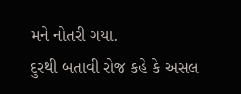મને નોતરી ગયા.
દુરથી બતાવી રોજ કહે કે અસલ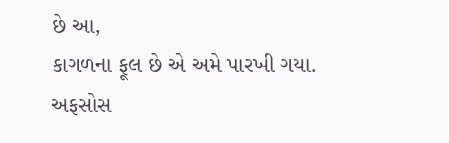છે આ,
કાગળના ફૂલ છે એ અમે પારખી ગયા.
અફસોસ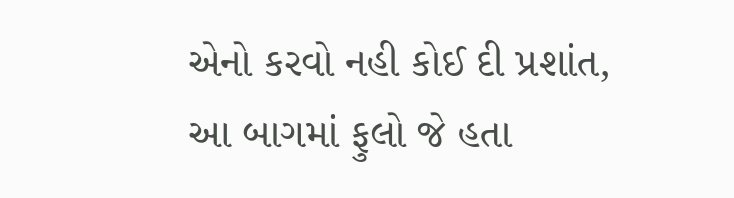એનો કરવો નહી કોઈ દી પ્રશાંત,
આ બાગમાં ફુલો જે હતા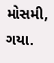મોસમી, ગયા.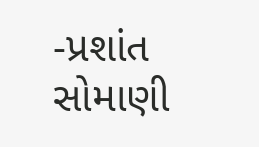-પ્રશાંત સોમાણી